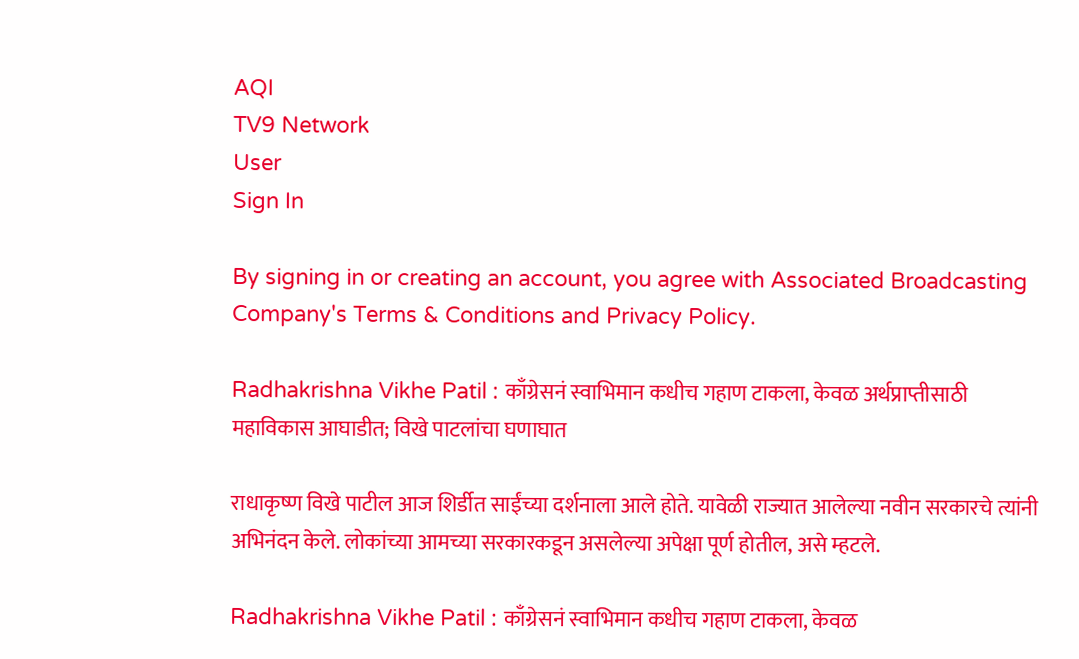AQI
TV9 Network
User
Sign In

By signing in or creating an account, you agree with Associated Broadcasting Company's Terms & Conditions and Privacy Policy.

Radhakrishna Vikhe Patil : काँग्रेसनं स्वाभिमान कधीच गहाण टाकला, केवळ अर्थप्राप्तीसाठी महाविकास आघाडीत; विखे पाटलांचा घणाघात

राधाकृष्ण विखे पाटील आज शिर्डीत साईंच्या दर्शनाला आले होते. यावेळी राज्यात आलेल्या नवीन सरकारचे त्यांनी अभिनंदन केले. लोकांच्या आमच्या सरकारकडून असलेल्या अपेक्षा पूर्ण होतील, असे म्हटले.

Radhakrishna Vikhe Patil : काँग्रेसनं स्वाभिमान कधीच गहाण टाकला, केवळ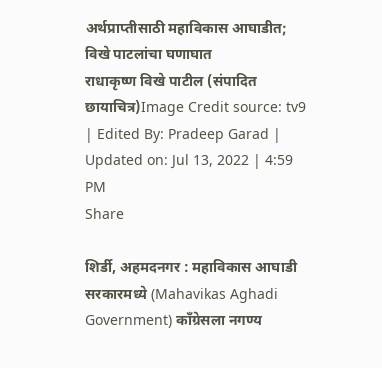अर्थप्राप्तीसाठी महाविकास आघाडीत; विखे पाटलांचा घणाघात
राधाकृष्ण विखे पाटील (संपादित छायाचित्र)Image Credit source: tv9
| Edited By: Pradeep Garad | Updated on: Jul 13, 2022 | 4:59 PM
Share

शिर्डी, अहमदनगर : महाविकास आघाडी सरकारमध्ये (Mahavikas Aghadi Government) काँग्रेसला नगण्य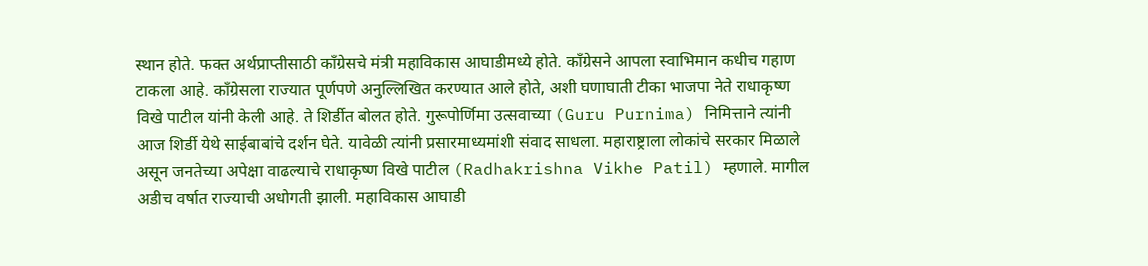स्थान होते. फक्त अर्थप्राप्तीसाठी काँग्रेसचे मंत्री महाविकास आघाडीमध्ये होते. काँग्रेसने आपला स्वाभिमान कधीच गहाण टाकला आहे. काँग्रेसला राज्यात पूर्णपणे अनुल्लिखित करण्यात आले होते, अशी घणाघाती टीका भाजपा नेते राधाकृष्ण विखे पाटील यांनी केली आहे. ते शिर्डीत बोलत होते. गुरूपोर्णिमा उत्सवाच्या (Guru Purnima) निमित्ताने त्यांनी आज शिर्डी येथे साईबाबांचे दर्शन घेते. यावेळी त्यांनी प्रसारमाध्यमांशी संवाद साधला. महाराष्ट्राला लोकांचे सरकार मिळाले असून जनतेच्या अपेक्षा वाढल्याचे राधाकृष्ण विखे पाटील (Radhakrishna Vikhe Patil) म्हणाले. मागील अडीच वर्षात राज्याची अधोगती झाली. महाविकास आघाडी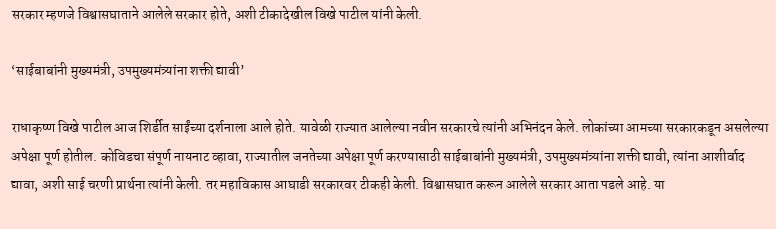सरकार म्हणजे विश्वासघाताने आलेले सरकार होते, अशी टीकादेखील विखे पाटील यांनी केली.

‘साईबाबांनी मुख्यमंत्री, उपमुख्यमंत्र्यांना शक्ती द्यावी’

राधाकृष्ण विखे पाटील आज शिर्डीत साईंच्या दर्शनाला आले होते. यावेळी राज्यात आलेल्या नवीन सरकारचे त्यांनी अभिनंदन केले. लोकांच्या आमच्या सरकारकडून असलेल्या अपेक्षा पूर्ण होतील. कोविडचा संपूर्ण नायनाट व्हावा, राज्यातील जनतेच्या अपेक्षा पूर्ण करण्यासाठी साईबाबांनी मुख्यमंत्री, उपमुख्यमंत्र्यांना शक्ती द्यावी, त्यांना आशीर्वाद द्यावा, अशी साई चरणी प्रार्थना त्यांनी केली. तर महाविकास आघाडी सरकारवर टीकही केली. विश्वासघात करून आलेले सरकार आता पडले आहे. या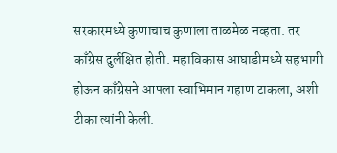सरकारमध्ये कुणाचाच कुणाला ताळमेळ नव्हता. तर काँग्रेस दुर्लक्षित होती. महाविकास आघाडीमध्ये सहभागी होऊन काँग्रेसने आपला स्वाभिमान गहाण टाकला, अशी टीका त्यांनी केली.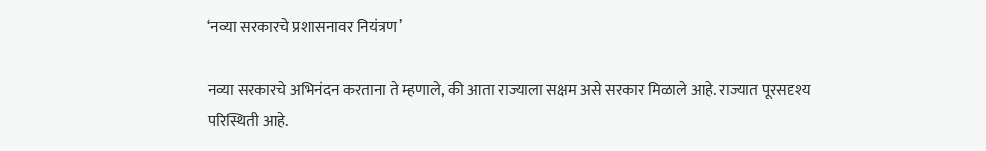‘नव्या सरकारचे प्रशासनावर नियंत्रण’

नव्या सरकारचे अभिनंदन करताना ते म्हणाले, की आता राज्याला सक्षम असे सरकार मिळाले आहे. राज्यात पूरसदृश्य परिस्थिती आहे.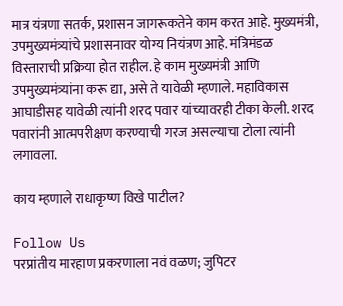मात्र यंत्रणा सतर्क, प्रशासन जागरूकतेने काम करत आहे. मुख्यमंत्री, उपमुख्यमंत्र्यांचे प्रशासनावर योग्य नियंत्रण आहे. मंत्रिमंडळ विस्ताराची प्रक्रिया होत राहील. हे काम मुख्यमंत्री आणि उपमुख्यमंत्र्यांना करू द्या, असे ते यावेळी म्हणाले. महाविकास आघाडीसह यावेळी त्यांनी शरद पवार यांच्यावरही टीका केली. शरद पवारांनी आत्मपरीक्षण करण्याची गरज असल्याचा टोला त्यांनी लगावला.

काय म्हणाले राधाकृष्ण विखे पाटील?

Follow Us
परप्रांतीय मारहाण प्रकरणाला नवं वळण; जुपिटर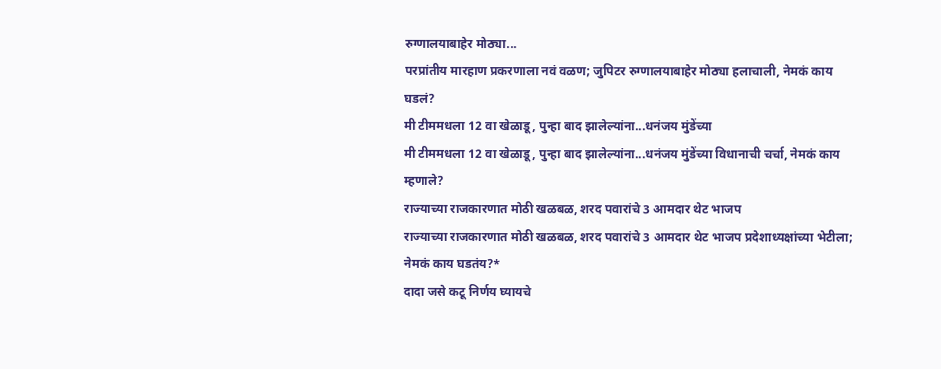रुग्णालयाबाहेर मोठ्या...
परप्रांतीय मारहाण प्रकरणाला नवं वळण; जुपिटर रुग्णालयाबाहेर मोठ्या हलाचाली, नेमकं काय घडलं?
मी टीममधला 12 वा खेळाडू, पुन्हा बाद झालेल्यांना...धनंजय मुंडेंच्या
मी टीममधला 12 वा खेळाडू, पुन्हा बाद झालेल्यांना...धनंजय मुंडेंच्या विधानाची चर्चा, नेमकं काय म्हणाले?
राज्याच्या राजकारणात मोठी खळबळ, शरद पवारांचे 3 आमदार थेट भाजप
राज्याच्या राजकारणात मोठी खळबळ, शरद पवारांचे 3 आमदार थेट भाजप प्रदेशाध्यक्षांच्या भेटीला; नेमकं काय घडतंय?*
दादा जसे कटू निर्णय घ्यायचे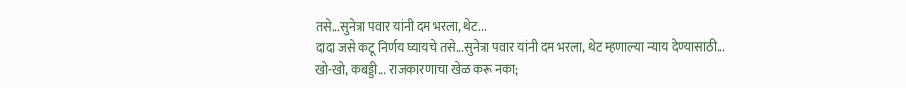तसे...सुनेत्रा पवार यांनी दम भरला, थेट...
दादा जसे कटू निर्णय घ्यायचे तसे...सुनेत्रा पवार यांनी दम भरला, थेट म्हणाल्या न्याय देण्यासाठी...
खो-खो, कबड्डी... राजकारणाचा खेळ करू नका;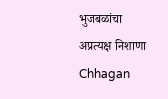भुजबळांचा अप्रत्यक्ष निशाणा
Chhagan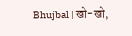Bhujbal | खो-खो,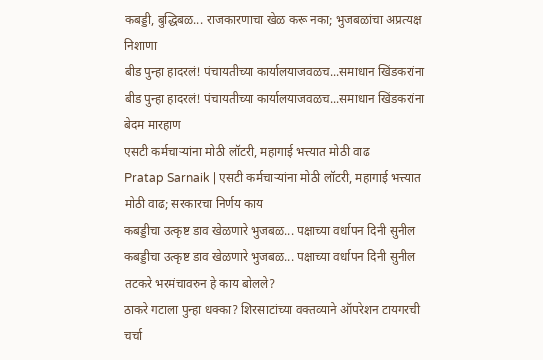कबड्डी, बुद्धिबळ... राजकारणाचा खेळ करू नका; भुजबळांचा अप्रत्यक्ष निशाणा
बीड पुन्हा हादरलं! पंचायतीच्या कार्यालयाजवळच...समाधान खिंडकरांना
बीड पुन्हा हादरलं! पंचायतीच्या कार्यालयाजवळच...समाधान खिंडकरांना बेदम मारहाण
एसटी कर्मचाऱ्यांना मोठी लॉटरी, महागाई भत्त्यात मोठी वाढ
Pratap Sarnaik | एसटी कर्मचाऱ्यांना मोठी लॉटरी, महागाई भत्त्यात मोठी वाढ; सरकारचा निर्णय काय
कबड्डीचा उत्कृष्ट डाव खेळणारे भुजबळ... पक्षाच्या वर्धापन दिनी सुनील
कबड्डीचा उत्कृष्ट डाव खेळणारे भुजबळ... पक्षाच्या वर्धापन दिनी सुनील तटकरे भरमंचावरुन हे काय बोलले?
ठाकरे गटाला पुन्हा धक्का? शिरसाटांच्या वक्तव्याने ऑपरेशन टायगरची चर्चा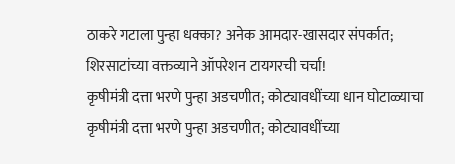ठाकरे गटाला पुन्हा धक्का? अनेक आमदार-खासदार संपर्कात; शिरसाटांच्या वक्तव्याने ऑपरेशन टायगरची चर्चा!
कृषीमंत्री दत्ता भरणे पुन्हा अडचणीत; कोट्यावधींच्या धान घोटाळ्याचा
कृषीमंत्री दत्ता भरणे पुन्हा अडचणीत; कोट्यावधींच्या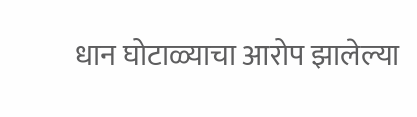धान घोटाळ्याचा आरोप झालेल्या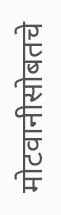मोटवानीसोबतचे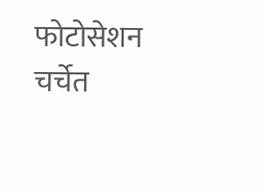फोटोसेशन चर्चेत